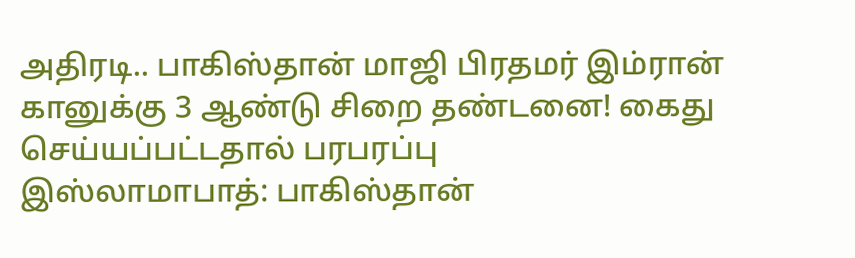அதிரடி.. பாகிஸ்தான் மாஜி பிரதமர் இம்ரான் கானுக்கு 3 ஆண்டு சிறை தண்டனை! கைது செய்யப்பட்டதால் பரபரப்பு
இஸ்லாமாபாத்: பாகிஸ்தான்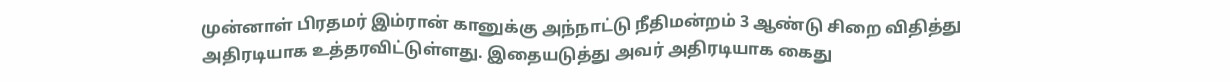முன்னாள் பிரதமர் இம்ரான் கானுக்கு அந்நாட்டு நீதிமன்றம் 3 ஆண்டு சிறை விதித்து அதிரடியாக உத்தரவிட்டுள்ளது. இதையடுத்து அவர் அதிரடியாக கைது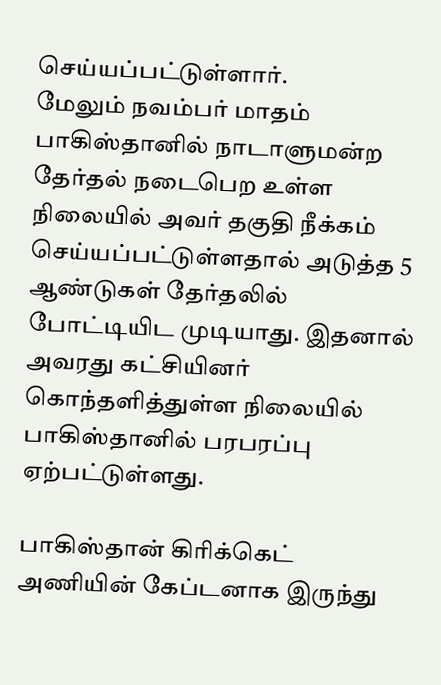செய்யப்பட்டுள்ளார்.
மேலும் நவம்பர் மாதம் பாகிஸ்தானில் நாடாளுமன்ற தேர்தல் நடைபெற உள்ள நிலையில் அவர் தகுதி நீக்கம் செய்யப்பட்டுள்ளதால் அடுத்த 5 ஆண்டுகள் தேர்தலில் போட்டியிட முடியாது. இதனால் அவரது கட்சியினர் கொந்தளித்துள்ள நிலையில் பாகிஸ்தானில் பரபரப்பு ஏற்பட்டுள்ளது.

பாகிஸ்தான் கிரிக்கெட் அணியின் கேப்டனாக இருந்து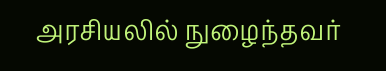அரசியலில் நுழைந்தவர்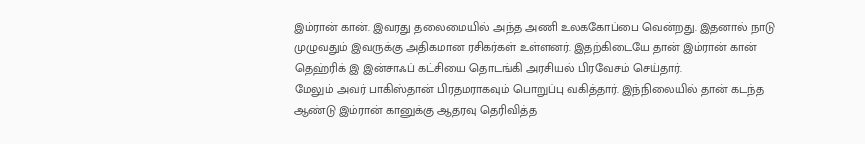இம்ரான் கான். இவரது தலைமையில் அந்த அணி உலககோப்பை வென்றது. இதனால் நாடு முழுவதும் இவருக்கு அதிகமான ரசிகர்கள் உள்ளனர். இதற்கிடையே தான் இம்ரான் கான் தெஹ்ரிக் இ இன்சாஃப் கட்சியை தொடங்கி அரசியல் பிரவேசம் செய்தார்.
மேலும் அவர் பாகிஸ்தான் பிரதமராகவும் பொறுப்பு வகித்தார். இந்நிலையில் தான் கடந்த ஆண்டு இம்ரான் கானுக்கு ஆதரவு தெரிவித்த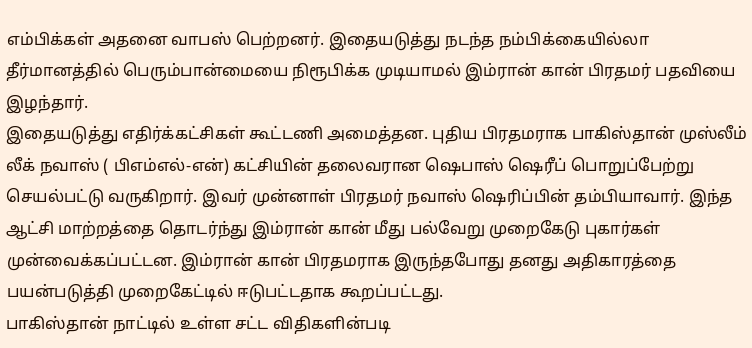எம்பிக்கள் அதனை வாபஸ் பெற்றனர். இதையடுத்து நடந்த நம்பிக்கையில்லா தீர்மானத்தில் பெரும்பான்மையை நிரூபிக்க முடியாமல் இம்ரான் கான் பிரதமர் பதவியை இழந்தார்.
இதையடுத்து எதிர்க்கட்சிகள் கூட்டணி அமைத்தன. புதிய பிரதமராக பாகிஸ்தான் முஸ்லீம் லீக் நவாஸ் ( பிஎம்எல்-என்) கட்சியின் தலைவரான ஷெபாஸ் ஷெரீப் பொறுப்பேற்று செயல்பட்டு வருகிறார். இவர் முன்னாள் பிரதமர் நவாஸ் ஷெரிப்பின் தம்பியாவார். இந்த ஆட்சி மாற்றத்தை தொடர்ந்து இம்ரான் கான் மீது பல்வேறு முறைகேடு புகார்கள் முன்வைக்கப்பட்டன. இம்ரான் கான் பிரதமராக இருந்தபோது தனது அதிகாரத்தை பயன்படுத்தி முறைகேட்டில் ஈடுபட்டதாக கூறப்பட்டது.
பாகிஸ்தான் நாட்டில் உள்ள சட்ட விதிகளின்படி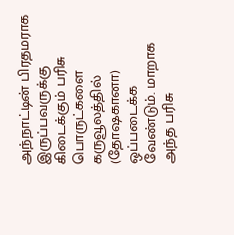அந்நாட்டின் பிரதமராக இருப்பவருக்கு கிடைக்கும் பரிசு பொருட்களை கருவூலத்தில் (தோஷகானா) ஒப்படைக்க வேண்டும். மாறாக அந்த பரிசு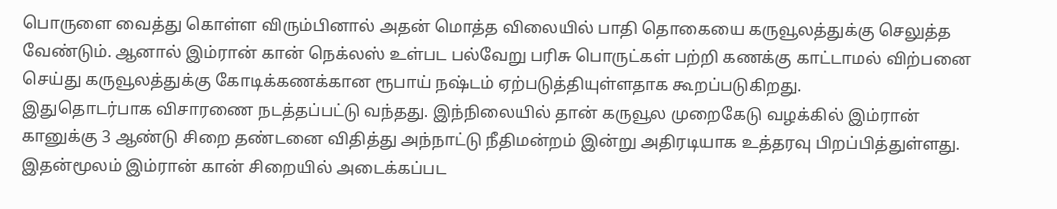பொருளை வைத்து கொள்ள விரும்பினால் அதன் மொத்த விலையில் பாதி தொகையை கருவூலத்துக்கு செலுத்த வேண்டும். ஆனால் இம்ரான் கான் நெக்லஸ் உள்பட பல்வேறு பரிசு பொருட்கள் பற்றி கணக்கு காட்டாமல் விற்பனை செய்து கருவூலத்துக்கு கோடிக்கணக்கான ரூபாய் நஷ்டம் ஏற்படுத்தியுள்ளதாக கூறப்படுகிறது.
இதுதொடர்பாக விசாரணை நடத்தப்பட்டு வந்தது. இந்நிலையில் தான் கருவூல முறைகேடு வழக்கில் இம்ரான் கானுக்கு 3 ஆண்டு சிறை தண்டனை விதித்து அந்நாட்டு நீதிமன்றம் இன்று அதிரடியாக உத்தரவு பிறப்பித்துள்ளது. இதன்மூலம் இம்ரான் கான் சிறையில் அடைக்கப்பட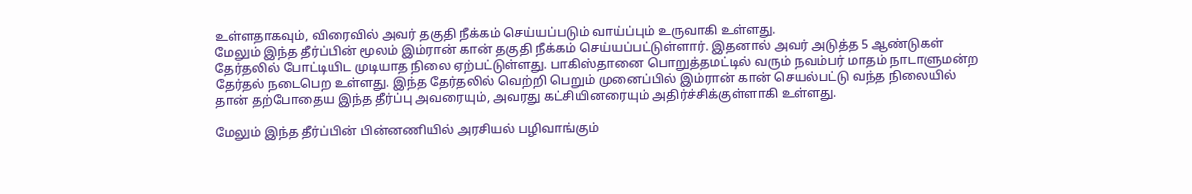உள்ளதாகவும், விரைவில் அவர் தகுதி நீக்கம் செய்யப்படும் வாய்ப்பும் உருவாகி உள்ளது.
மேலும் இந்த தீர்ப்பின் மூலம் இம்ரான் கான் தகுதி நீக்கம் செய்யப்பட்டுள்ளார். இதனால் அவர் அடுத்த 5 ஆண்டுகள் தேர்தலில் போட்டியிட முடியாத நிலை ஏற்பட்டுள்ளது. பாகிஸ்தானை பொறுத்தமட்டில் வரும் நவம்பர் மாதம் நாடாளுமன்ற தேர்தல் நடைபெற உள்ளது. இந்த தேர்தலில் வெற்றி பெறும் முனைப்பில் இம்ரான் கான் செயல்பட்டு வந்த நிலையில் தான் தற்போதைய இந்த தீர்ப்பு அவரையும், அவரது கட்சியினரையும் அதிர்ச்சிக்குள்ளாகி உள்ளது.

மேலும் இந்த தீர்ப்பின் பின்னணியில் அரசியல் பழிவாங்கும்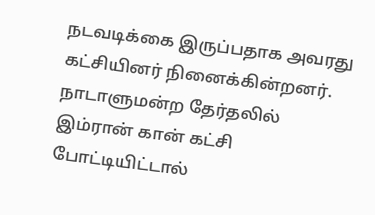நடவடிக்கை இருப்பதாக அவரது கட்சியினர் நினைக்கின்றனர். நாடாளுமன்ற தேர்தலில் இம்ரான் கான் கட்சி போட்டியிட்டால்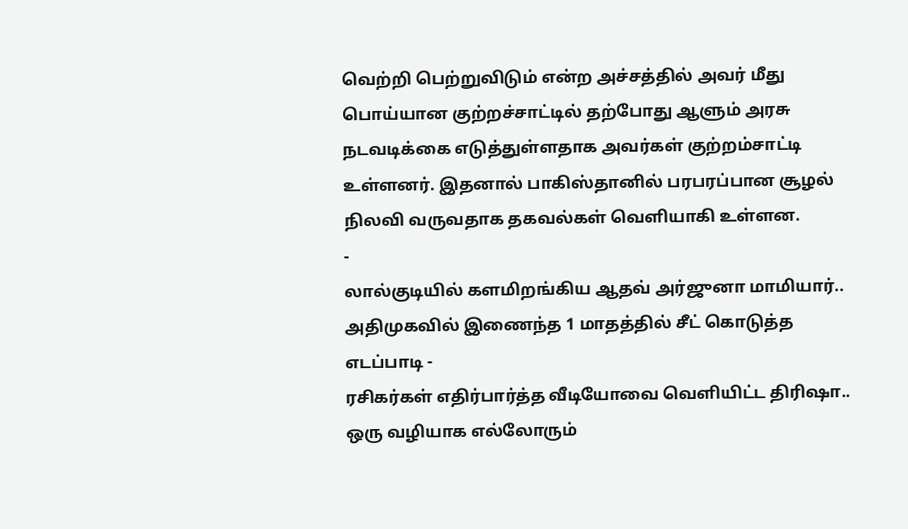வெற்றி பெற்றுவிடும் என்ற அச்சத்தில் அவர் மீது பொய்யான குற்றச்சாட்டில் தற்போது ஆளும் அரசு நடவடிக்கை எடுத்துள்ளதாக அவர்கள் குற்றம்சாட்டி உள்ளனர். இதனால் பாகிஸ்தானில் பரபரப்பான சூழல் நிலவி வருவதாக தகவல்கள் வெளியாகி உள்ளன.
-
லால்குடியில் களமிறங்கிய ஆதவ் அர்ஜுனா மாமியார்.. அதிமுகவில் இணைந்த 1 மாதத்தில் சீட் கொடுத்த எடப்பாடி -
ரசிகர்கள் எதிர்பார்த்த வீடியோவை வெளியிட்ட திரிஷா.. ஒரு வழியாக எல்லோரும்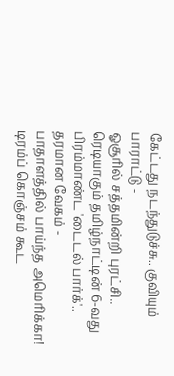கேட்டது நடந்துடுச்சு.. குவியும் பாராட்டு -
ஓசூரில் சத்தமின்றி புரட்சி.. ரெடியாகும் தமிழ்நாட்டின் 6-வது பிரம்மாண்ட 'டைடல் பார்க்'.. தரமான வேகம் -
பாதாளத்தில் பாய்ந்த அமெரிக்கா! டிரம்ப் கொஞ்சம் கூட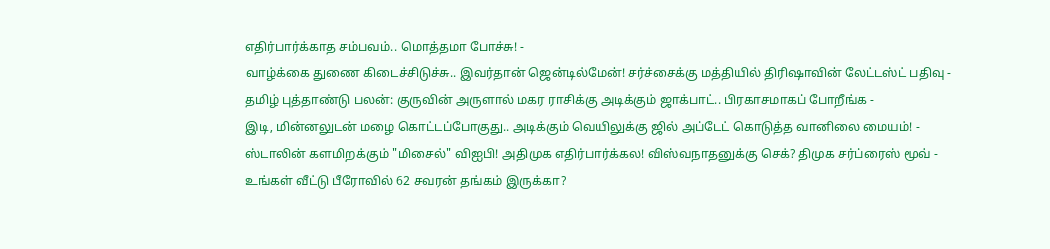எதிர்பார்க்காத சம்பவம்.. மொத்தமா போச்சு! -
வாழ்க்கை துணை கிடைச்சிடுச்சு.. இவர்தான் ஜென்டில்மேன்! சர்ச்சைக்கு மத்தியில் திரிஷாவின் லேட்டஸ்ட் பதிவு -
தமிழ் புத்தாண்டு பலன்: குருவின் அருளால் மகர ராசிக்கு அடிக்கும் ஜாக்பாட்.. பிரகாசமாகப் போறீங்க -
இடி, மின்னலுடன் மழை கொட்டப்போகுது.. அடிக்கும் வெயிலுக்கு ஜில் அப்டேட் கொடுத்த வானிலை மையம்! -
ஸ்டாலின் களமிறக்கும் "மிசைல்" விஐபி! அதிமுக எதிர்பார்க்கல! விஸ்வநாதனுக்கு செக்? திமுக சர்ப்ரைஸ் மூவ் -
உங்கள் வீட்டு பீரோவில் 62 சவரன் தங்கம் இருக்கா?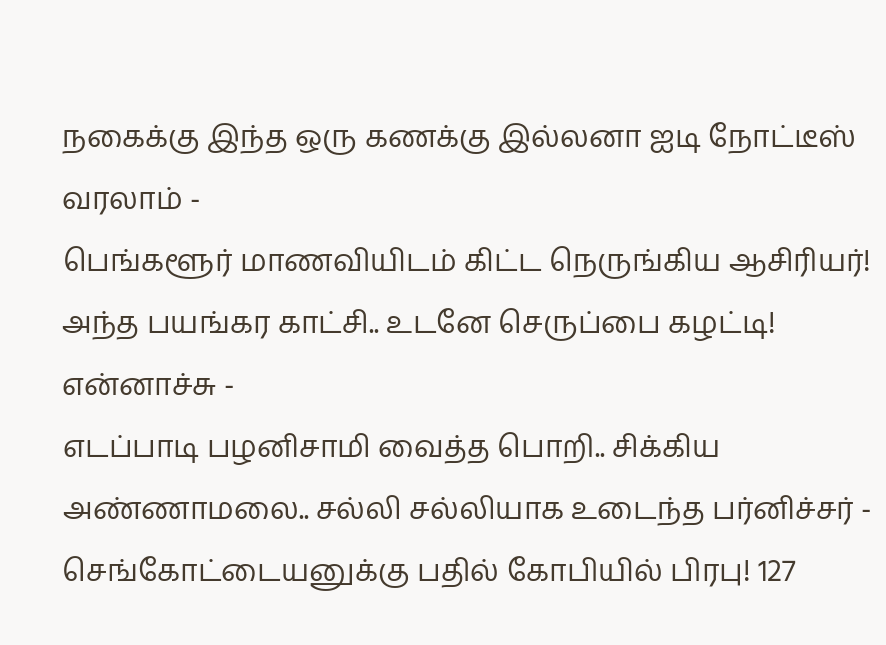நகைக்கு இந்த ஒரு கணக்கு இல்லனா ஐடி நோட்டீஸ் வரலாம் -
பெங்களூர் மாணவியிடம் கிட்ட நெருங்கிய ஆசிரியர்! அந்த பயங்கர காட்சி.. உடனே செருப்பை கழட்டி! என்னாச்சு -
எடப்பாடி பழனிசாமி வைத்த பொறி.. சிக்கிய அண்ணாமலை.. சல்லி சல்லியாக உடைந்த பர்னிச்சர் -
செங்கோட்டையனுக்கு பதில் கோபியில் பிரபு! 127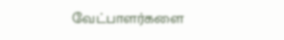வேட்பாளர்களை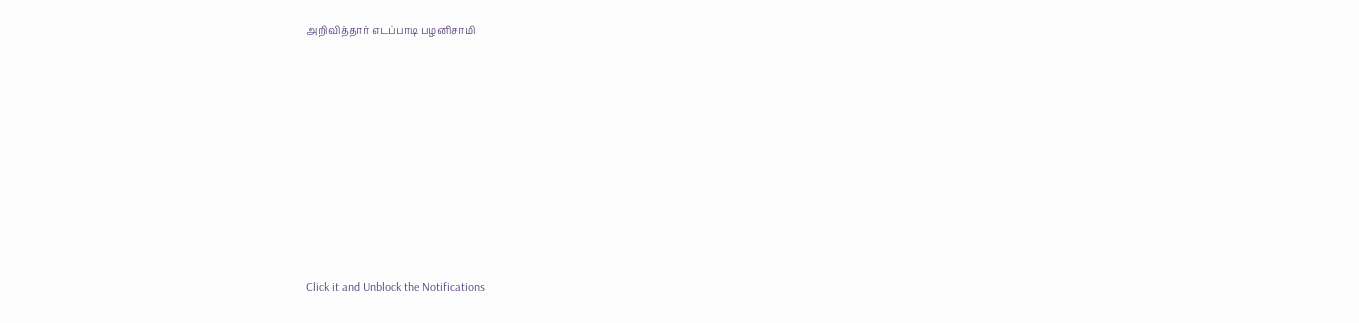அறிவித்தார் எடப்பாடி பழனிசாமி












Click it and Unblock the Notifications